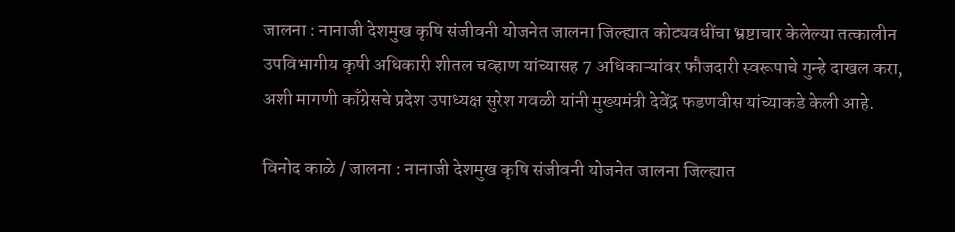जालना : नानाजी देशमुख कृषि संजीवनी योजनेत जालना जिल्ह्यात कोट्यवधींचा भ्रष्टाचार केलेल्या तत्कालीन उपविभागीय कृषी अधिकारी शीतल चव्हाण यांच्यासह 7 अधिकाऱ्यांवर फौजदारी स्वरूपाचे गुन्हे दाखल करा, अशी मागणी काँग्रेसचे प्रदेश उपाध्यक्ष सुरेश गवळी यांनी मुख्यमंत्री देवेंद्र फडणवीस यांच्याकडे केली आहे.

विनोद काळे / जालना : नानाजी देशमुख कृषि संजीवनी योजनेत जालना जिल्ह्यात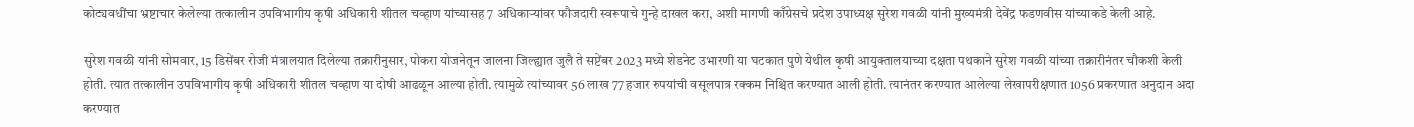कोट्यवधींचा भ्रष्टाचार केलेल्या तत्कालीन उपविभागीय कृषी अधिकारी शीतल चव्हाण यांच्यासह 7 अधिकाऱ्यांवर फौजदारी स्वरूपाचे गुन्हे दाखल करा, अशी मागणी काँग्रेसचे प्रदेश उपाध्यक्ष सुरेश गवळी यांनी मुख्यमंत्री देवेंद्र फडणवीस यांच्याकडे केली आहे.

सुरेश गवळी यांनी सोमवार, 15 डिसेंबर रोजी मंत्रालयात दिलेल्या तक्रारीनुसार, पोकरा योजनेतून जालना जिल्ह्यात जुलै ते सप्टेंबर 2023 मध्ये शेडनेट उभारणी या घटकात पुणे येथील कृषी आयुक्तालयाच्या दक्षता पथकाने सुरेश गवळी यांच्या तक्रारीनंतर चौकशी केली होती. त्यात तत्कालीन उपविभागीय कृषी अधिकारी शीतल चव्हाण या दोषी आढळून आल्या होती. त्यामुळे त्यांच्यावर 56 लाख 77 हजार रुपयांची वसूलपात्र रक्कम निश्चित करण्यात आली होती. त्यानंतर करण्यात आलेल्या लेखापरीक्षणात 1056 प्रकरणात अनुदान अदा करण्यात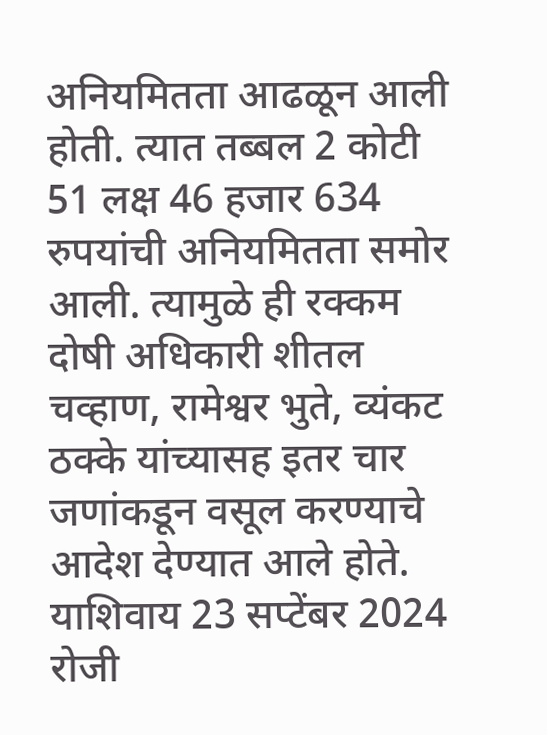अनियमितता आढळून आली होती. त्यात तब्बल 2 कोटी 51 लक्ष 46 हजार 634 रुपयांची अनियमितता समोर आली. त्यामुळे ही रक्कम दोषी अधिकारी शीतल चव्हाण, रामेश्वर भुते, व्यंकट ठक्के यांच्यासह इतर चार जणांकडून वसूल करण्याचे आदेश देण्यात आले होते. याशिवाय 23 सप्टेंबर 2024 रोजी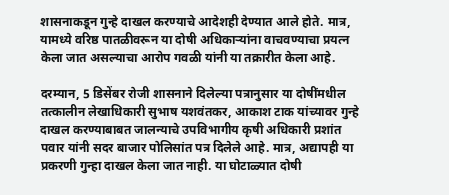शासनाकडून गुन्हे दाखल करण्याचे आदेशही देण्यात आले होते. मात्र, यामध्ये वरिष्ठ पातळीवरून या दोषी अधिकाऱ्यांना वाचवण्याचा प्रयत्न केला जात असल्याचा आरोप गवळी यांनी या तक्रारीत केला आहे.

दरम्यान, 5 डिसेंबर रोजी शासनाने दिलेल्या पत्रानुसार या दोषींमधील तत्कालीन लेखाधिकारी सुभाष यशवंतकर, आकाश टाक यांच्यावर गुन्हे दाखल करण्याबाबत जालन्याचे उपविभागीय कृषी अधिकारी प्रशांत पवार यांनी सदर बाजार पोलिसांत पत्र दिलेले आहे. मात्र, अद्यापही या प्रकरणी गुन्हा दाखल केला जात नाही. या घोटाळ्यात दोषी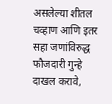असलेल्या शीतल चव्हाण आणि इतर सहा जणांविरुद्ध फौजदारी गुन्हे दाखल करावे,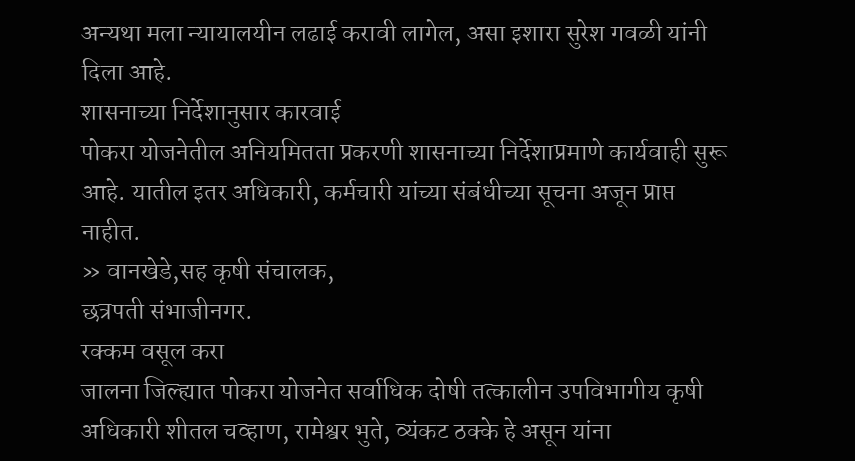अन्यथा मला न्यायालयीन लढाई करावी लागेल, असा इशारा सुरेश गवळी यांनी दिला आहे.
शासनाच्या निर्देशानुसार कारवाई
पोकरा योजनेतील अनियमितता प्रकरणी शासनाच्या निर्देशाप्रमाणे कार्यवाही सुरू आहे. यातील इतर अधिकारी, कर्मचारी यांच्या संबंधीच्या सूचना अजून प्राप्त नाहीत.
» वानखेडे,सह कृषी संचालक,
छत्रपती संभाजीनगर.
रक्कम वसूल करा
जालना जिल्ह्यात पोकरा योजनेत सर्वाधिक दोषी तत्कालीन उपविभागीय कृषी अधिकारी शीतल चव्हाण, रामेश्वर भुते, व्यंकट ठक्के हे असून यांना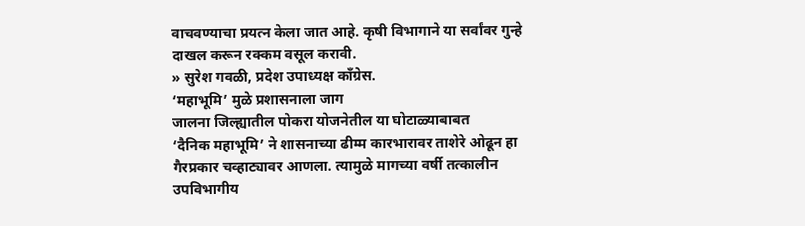वाचवण्याचा प्रयत्न केला जात आहे. कृषी विभागाने या सर्वांवर गुन्हे दाखल करून रक्कम वसूल करावी.
» सुरेश गवळी, प्रदेश उपाध्यक्ष काँग्रेस.
‘महाभूमि’ मुळे प्रशासनाला जाग
जालना जिल्ह्यातील पोकरा योजनेतील या घोटाळ्याबाबत
‘दैनिक महाभूमि’ ने शासनाच्या ढीम्म कारभारावर ताशेरे ओढून हा गैरप्रकार चव्हाट्यावर आणला. त्यामुळे मागच्या वर्षी तत्कालीन उपविभागीय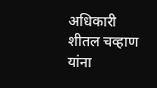अधिकारी शीतल चव्हाण यांना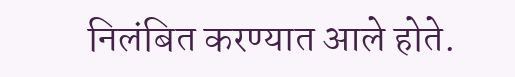निलंबित करण्यात आले होते.